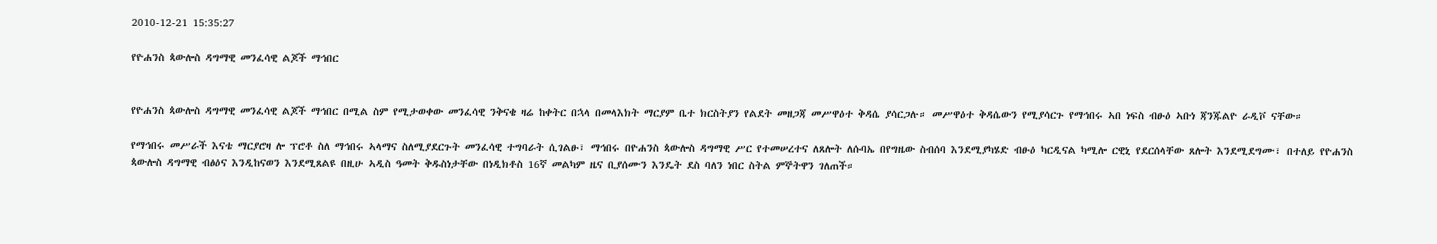2010-12-21 15:35:27

የዮሐንስ ጳውሎስ ዳግማዊ መንፈሳዊ ልጆች ማኅበር


የዮሐንስ ጳውሎስ ዳግማዊ መንፈሳዊ ልጆች ማኅበር በሚል ስም የሚታወቀው መንፈሳዊ ንቅናቄ ዛሬ ከቀትር በኋላ በመላእክት ማርያም ቤተ ክርስትያን የልደት መዘጋጃ መሥዋዕተ ቅዳሴ ያሳርጋሉ። መሥዋዕተ ቅዳሴውን የሚያሳርጉ የማኅበሩ ኣበ ነፍስ ብፁዕ ኣቡነ ጃንጁልዮ ራዲቮ ናቸው።

የማኅበሩ መሥራች እናቴ ማርያሮዛ ሎ ፕሮቶ ስለ ማኅበሩ ኣላማና ስለሚያደርጉት መንፈሳዊ ተግባራት ሲገልፁ፣ ማኅበሩ በዮሐንስ ጳውሎስ ዳግማዊ ሥር የተመሠረተና ለጸሎት ለሱባኤ በየግዜው ስብሰባ እንደሚያካሄድ ብፁዕ ካርዲናል ካሚሎ ርዊኒ የደርሰላቸው ጸሎት እንደሚደግሙ፣ በተለይ የዮሐንስ ጳውሎስ ዳግማዊ ብፅዕና እንዲከናወን እንደሚጸልዩ በዚሁ ኣዲስ ዓመት ቅዱስነታቸው በነዲክቶስ 16ኛ መልካም ዜና ቢያሰሙን እንዴት ደስ ባለን ነበር ስትል ምኞትዋን ገለጠች።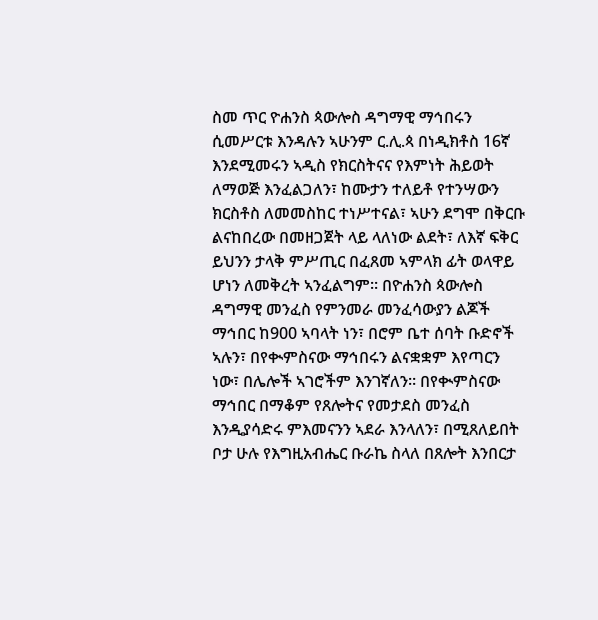ስመ ጥር ዮሐንስ ጳውሎስ ዳግማዊ ማኅበሩን ሲመሥርቱ እንዳሉን ኣሁንም ር.ሊ.ጳ በነዲክቶስ 16ኛ እንደሚመሩን ኣዲስ የክርስትናና የእምነት ሕይወት ለማወጅ እንፈልጋለን፣ ከሙታን ተለይቶ የተንሣውን ክርስቶስ ለመመስከር ተነሥተናል፣ ኣሁን ደግሞ በቅርቡ ልናከበረው በመዘጋጀት ላይ ላለነው ልደት፣ ለእኛ ፍቅር ይህንን ታላቅ ምሥጢር በፈጸመ ኣምላክ ፊት ወላዋይ ሆነን ለመቅረት ኣንፈልግም። በዮሐንስ ጳውሎስ ዳግማዊ መንፈስ የምንመራ መንፈሳውያን ልጆች ማኅበር ከ900 ኣባላት ነን፣ በሮም ቤተ ሰባት ቡድኖች ኣሉን፣ በየቊምስናው ማኅበሩን ልናቋቋም እየጣርን ነው፣ በሌሎች ኣገሮችም እንገኛለን። በየቊምስናው ማኅበር በማቆም የጸሎትና የመታደስ መንፈስ እንዲያሳድሩ ምእመናንን ኣደራ እንላለን፣ በሚጸለይበት ቦታ ሁሉ የእግዚአብሔር ቡራኬ ስላለ በጸሎት እንበርታ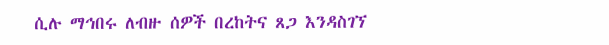ሲሉ ማኅበሩ ለብዙ ሰዎች በረከትና ጸጋ እንዳስገኘ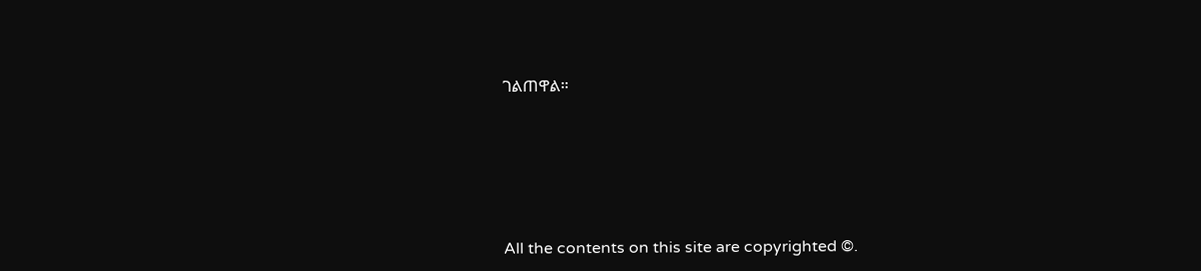ገልጠዋል።








All the contents on this site are copyrighted ©.